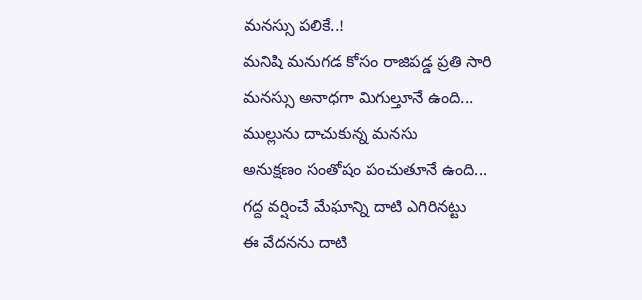మనస్సు పలికే..!
మనిషి మనుగడ కోసం రాజిపడ్డ ప్రతి సారి
మనస్సు అనాధగా మిగుల్తూనే ఉంది...
ముల్లును దాచుకున్న మనసు
అనుక్షణం సంతోషం పంచుతూనే ఉంది...
గద్ద వర్షించే మేఘాన్ని దాటి ఎగిరినట్టు
ఈ వేదనను దాటి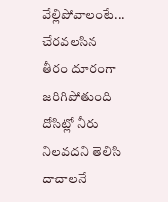వేల్లిపోవాలంటే...
చేరవలసిన తీరం దూరంగా జరిగిపోతుంది
దోసిట్లో నీరు నిలవదని తెలిసి
దాచాలనే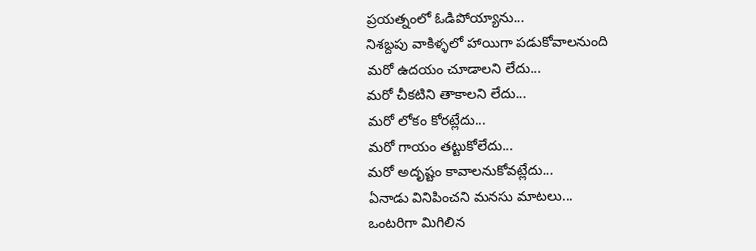ప్రయత్నంలో ఓడిపోయ్యాను...
నిశబ్దపు వాకిళ్ళలో హాయిగా పడుకోవాలనుంది
మరో ఉదయం చూడాలని లేదు...
మరో చీకటిని తాకాలని లేదు...
మరో లోకం కోరట్లేదు...
మరో గాయం తట్టుకోలేదు...
మరో అదృష్టం కావాలనుకోవట్లేదు...
ఏనాడు వినిపించని మనసు మాటలు...
ఒంటరిగా మిగిలిన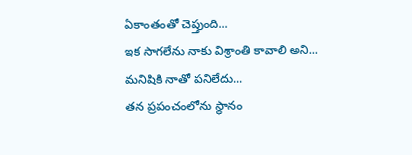ఏకాంతంతో చెప్తుంది...
ఇక సాగలేను నాకు విశ్రాంతి కావాలి అని...
మనిషికి నాతో పనిలేదు...
తన ప్రపంచంలోను స్థానం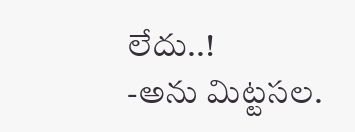లేదు..!
-అను మిట్టసల.